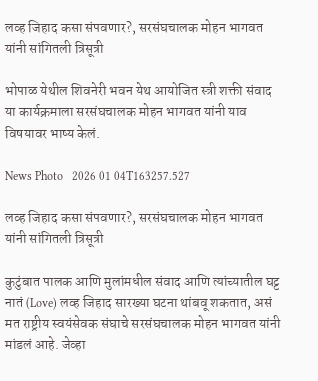लव्ह जिहाद कसा संपवणार?, सरसंघचालक मोहन भागवत यांनी सांगितली त्रिसूत्री

भोपाळ येथील शिवनेरी भवन येथ आयोजित स्त्री शक्ती संवाद या कार्यक्रमाला सरसंघचालक मोहन भागवत यांनी याव विषयावर भाष्य केलं.

News Photo   2026 01 04T163257.527

लव्ह जिहाद कसा संपवणार?, सरसंघचालक मोहन भागवत यांनी सांगितली त्रिसूत्री

कुटुंबात पालक आणि मुलांमधील संवाद आणि त्यांच्यातील घट्ट नातं (Love) लव्ह जिहाद सारख्या घटना थांबवू शकतात, असं मत राष्ट्रीय स्वयंसेवक संघाचे सरसंघचालक मोहन भागवत यांनी मांडलं आहे. जेव्हा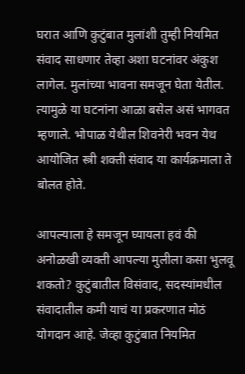घरात आणि कुटुंबात मुलांशी तुम्ही नियमित संवाद साधणार तेव्हा अशा घटनांवर अंकुश लागेल. मुलांच्या भावना समजून घेता येतील. त्यामुळे या घटनांना आळा बसेल असं भागवत म्हणाले. भोपाळ येथील शिवनेरी भवन येथ आयोजित स्त्री शक्ती संवाद या कार्यक्रमाला ते बोलत होते.

आपल्याला हे समजून घ्यायला हवं की अनोळखी व्यक्ती आपल्या मुलीला कसा भुलवू शकतो? कुटुंबातील विसंवाद, सदस्यांमधील संवादातील कमी याचं या प्रकरणात मोठं योगदान आहे. जेव्हा कुटुंबात नियमित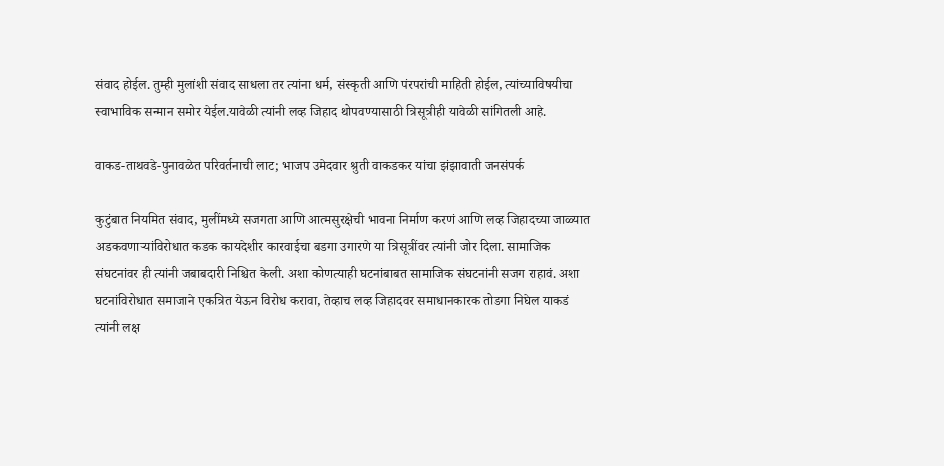संवाद होईल. तुम्ही मुलांशी संवाद साधला तर त्यांना धर्म, संस्कृती आणि पंरपरांची माहिती होईल, त्यांच्याविषयीचा स्वाभाविक सन्मान समोर येईल.यावेळी त्यांनी लव्ह जिहाद थोपवण्यासाठी त्रिसूत्रीही यावेळी सांगितली आहे.

वाकड-ताथवडे-पुनावळेत परिवर्तनाची लाट; भाजप उमेदवार श्रुती वाकडकर यांचा झंझावाती जनसंपर्क

कुटुंबात नियमित संवाद, मुलींमध्ये सजगता आणि आत्मसुरक्षेची भावना निर्माण करणं आणि लव्ह जिहादच्या जाळ्यात अडकवणाऱ्यांविरोधात कडक कायदेशीर कारवाईचा बडगा उगारणे या त्रिसूत्रींवर त्यांनी जोर दिला. सामाजिक संघटनांवर ही त्यांनी जबाबदारी निश्चित केली. अशा कोणत्याही घटनांबाबत सामाजिक संघटनांनी सजग राहावं. अशा घटनांविरोधात समाजाने एकत्रित येऊन विरोध करावा, तेव्हाच लव्ह जिहादवर समाधानकारक तोडगा निघेल याकडं त्यांनी लक्ष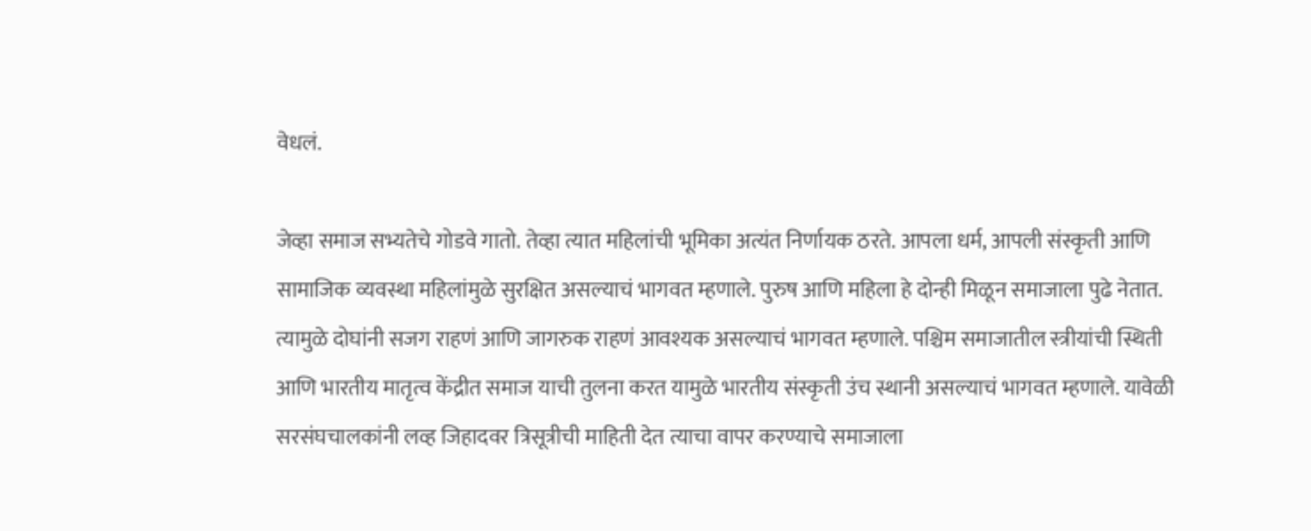वेधलं.

जेव्हा समाज सभ्यतेचे गोडवे गातो. तेव्हा त्यात महिलांची भूमिका अत्यंत निर्णायक ठरते. आपला धर्म, आपली संस्कृती आणि सामाजिक व्यवस्था महिलांमुळे सुरक्षित असल्याचं भागवत म्हणाले. पुरुष आणि महिला हे दोन्ही मिळून समाजाला पुढे नेतात. त्यामुळे दोघांनी सजग राहणं आणि जागरुक राहणं आवश्यक असल्याचं भागवत म्हणाले. पश्चिम समाजातील स्त्रीयांची स्थिती आणि भारतीय मातृत्व केंद्रीत समाज याची तुलना करत यामुळे भारतीय संस्कृती उंच स्थानी असल्याचं भागवत म्हणाले. यावेळी सरसंघचालकांनी लव्ह जिहादवर त्रिसूत्रीची माहिती देत त्याचा वापर करण्याचे समाजाला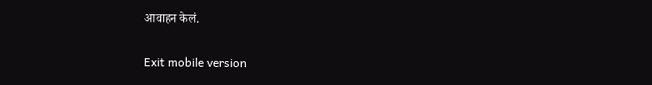आवाहन केलं.

Exit mobile version